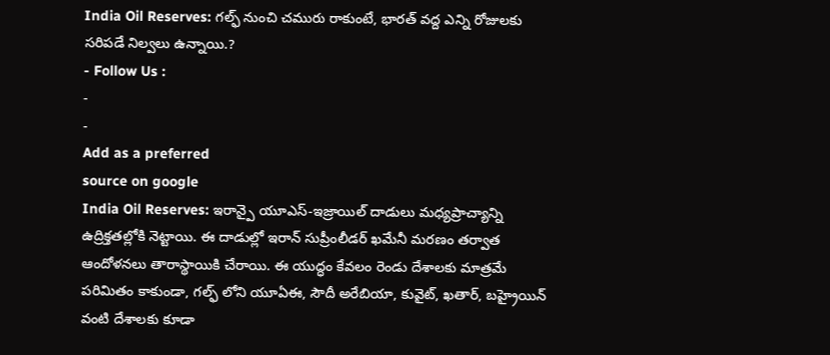India Oil Reserves: గల్ఫ్ నుంచి చమురు రాకుంటే, భారత్ వద్ద ఎన్ని రోజులకు సరిపడే నిల్వలు ఉన్నాయి.?
- Follow Us :
-
-
Add as a preferred
source on google
India Oil Reserves: ఇరాన్పై యూఎస్-ఇజ్రాయిల్ దాడులు మధ్యప్రాచ్యాన్ని ఉద్రిక్తతల్లోకి నెట్టాయి. ఈ దాడుల్లో ఇరాన్ సుప్రీంలీడర్ ఖమేనీ మరణం తర్వాత ఆందోళనలు తారాస్థాయికి చేరాయి. ఈ యుద్ధం కేవలం రెండు దేశాలకు మాత్రమే పరిమితం కాకుండా, గల్ఫ్ లోని యూఏఈ, సౌదీ అరేబియా, కువైట్, ఖతార్, బహ్రైయిన్ వంటి దేశాలకు కూడా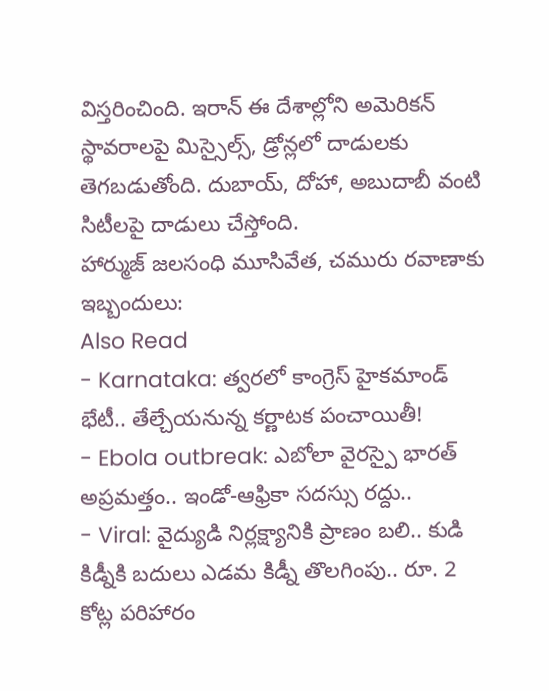విస్తరించింది. ఇరాన్ ఈ దేశాల్లోని అమెరికన్ స్థావరాలపై మిస్సైల్స్, డ్రోన్లలో దాడులకు తెగబడుతోంది. దుబాయ్, దోహా, అబుదాబీ వంటి సిటీలపై దాడులు చేస్తోంది.
హార్ముజ్ జలసంధి మూసివేత, చమురు రవాణాకు ఇబ్బందులు:
Also Read
- Karnataka: త్వరలో కాంగ్రెస్ హైకమాండ్ భేటీ.. తేల్చేయనున్న కర్ణాటక పంచాయితీ!
- Ebola outbreak: ఎబోలా వైరస్పై భారత్ అప్రమత్తం.. ఇండో-ఆఫ్రికా సదస్సు రద్దు..
- Viral: వైద్యుడి నిర్లక్ష్యానికి ప్రాణం బలి.. కుడి కిడ్నీకి బదులు ఎడమ కిడ్నీ తొలగింపు.. రూ. 2 కోట్ల పరిహారం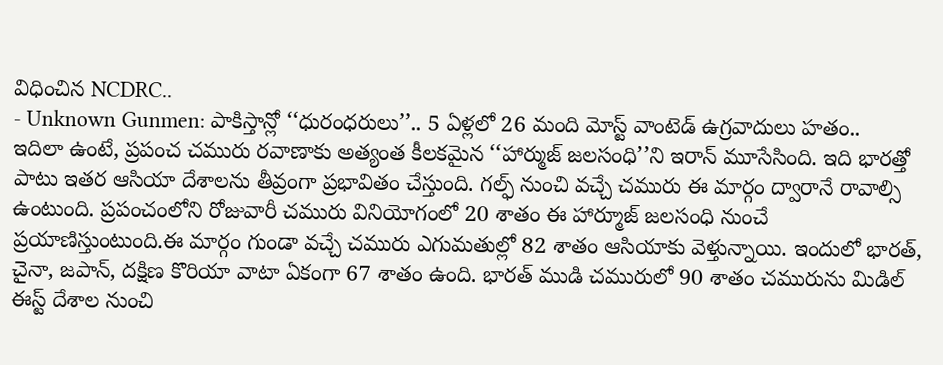విధించిన NCDRC..
- Unknown Gunmen: పాకిస్తాన్లో ‘‘ధురంధరులు’’.. 5 ఏళ్లలో 26 మంది మోస్ట్ వాంటెడ్ ఉగ్రవాదులు హతం..
ఇదిలా ఉంటే, ప్రపంచ చమురు రవాణాకు అత్యంత కీలకమైన ‘‘హార్ముజ్ జలసంధి’’ని ఇరాన్ మూసేసింది. ఇది భారత్తో పాటు ఇతర ఆసియా దేశాలను తీవ్రంగా ప్రభావితం చేస్తుంది. గల్ఫ్ నుంచి వచ్చే చమురు ఈ మార్గం ద్వారానే రావాల్సి ఉంటుంది. ప్రపంచంలోని రోజువారీ చమురు వినియోగంలో 20 శాతం ఈ హార్మూజ్ జలసంధి నుంచే ప్రయాణిస్తుంటుంది.ఈ మార్గం గుండా వచ్చే చమురు ఎగుమతుల్లో 82 శాతం ఆసియాకు వెళ్తున్నాయి. ఇందులో భారత్, చైనా, జపాన్, దక్షిణ కొరియా వాటా ఏకంగా 67 శాతం ఉంది. భారత్ ముడి చమురులో 90 శాతం చమురును మిడిల్ ఈస్ట్ దేశాల నుంచి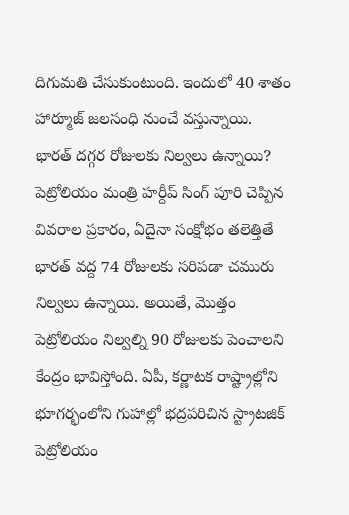దిగుమతి చేసుకుంటుంది. ఇందులో 40 శాతం హార్మూజ్ జలసంధి నుంచే వస్తున్నాయి.
భారత్ దగ్గర రోజులకు నిల్వలు ఉన్నాయి?
పెట్రోలియం మంత్రి హర్దీప్ సింగ్ పూరి చెప్పిన వివరాల ప్రకారం, ఏదైనా సంక్షోభం తలెత్తితే భారత్ వద్ద 74 రోజులకు సరిపడా చమురు నిల్వలు ఉన్నాయి. అయితే, మొత్తం పెట్రోలియం నిల్వల్ని 90 రోజులకు పెంచాలని కేంద్రం భావిస్తోంది. ఏపీ, కర్ణాటక రాష్ట్రాల్లోని భూగర్భంలోని గుహాల్లో భద్రపరిచిన స్ట్రాటజిక్ పెట్రోలియం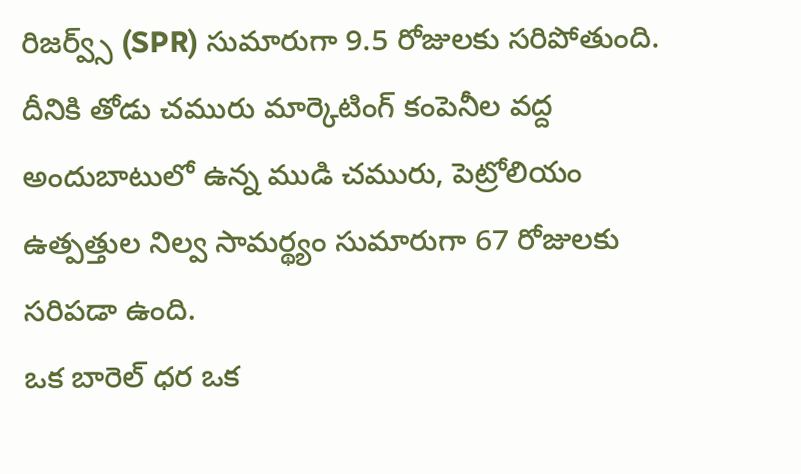రిజర్వ్స్ (SPR) సుమారుగా 9.5 రోజులకు సరిపోతుంది. దీనికి తోడు చమురు మార్కెటింగ్ కంపెనీల వద్ద అందుబాటులో ఉన్న ముడి చమురు, పెట్రోలియం ఉత్పత్తుల నిల్వ సామర్థ్యం సుమారుగా 67 రోజులకు సరిపడా ఉంది.
ఒక బారెల్ ధర ఒక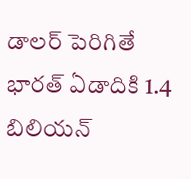డాలర్ పెరిగితే భారత్ ఏడాదికి 1.4 బిలియన్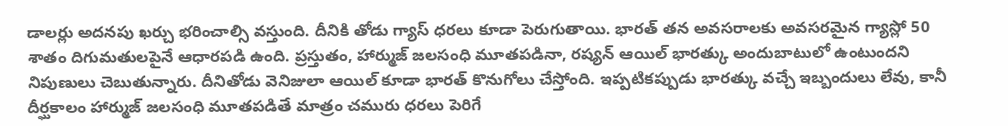డాలర్లు అదనపు ఖర్చు భరించాల్సి వస్తుంది. దీనికి తోడు గ్యాస్ ధరలు కూడా పెరుగుతాయి. భారత్ తన అవసరాలకు అవసరమైన గ్యాస్లో 50 శాతం దిగుమతులపైనే ఆధారపడి ఉంది. ప్రస్తుతం, హార్ముజ్ జలసంధి మూతపడినా, రష్యన్ ఆయిల్ భారత్కు అందుబాటులో ఉంటుందని నిపుణులు చెబుతున్నారు. దీనితోడు వెనిజులా ఆయిల్ కూడా భారత్ కొనుగోలు చేస్తోంది. ఇప్పటికప్పుడు భారత్కు వచ్చే ఇబ్బందులు లేవు, కానీ దీర్ఘకాలం హార్ముజ్ జలసంధి మూతపడితే మాత్రం చమురు ధరలు పెరిగే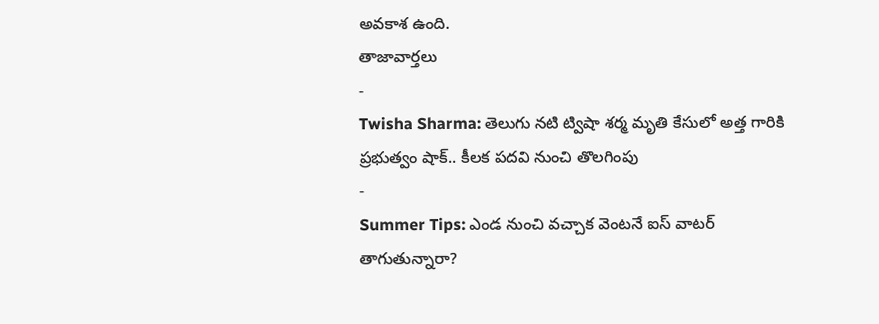అవకాశ ఉంది.
తాజావార్తలు
-
Twisha Sharma: తెలుగు నటి ట్విషా శర్మ మృతి కేసులో అత్త గారికి ప్రభుత్వం షాక్.. కీలక పదవి నుంచి తొలగింపు
-
Summer Tips: ఎండ నుంచి వచ్చాక వెంటనే ఐస్ వాటర్ తాగుతున్నారా?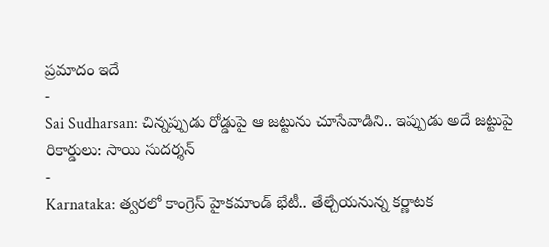ప్రమాదం ఇదే
-
Sai Sudharsan: చిన్నప్పుడు రోడ్డుపై ఆ జట్టును చూసేవాడిని.. ఇప్పుడు అదే జట్టుపై రికార్డులు: సాయి సుదర్శన్
-
Karnataka: త్వరలో కాంగ్రెస్ హైకమాండ్ భేటీ.. తేల్చేయనున్న కర్ణాటక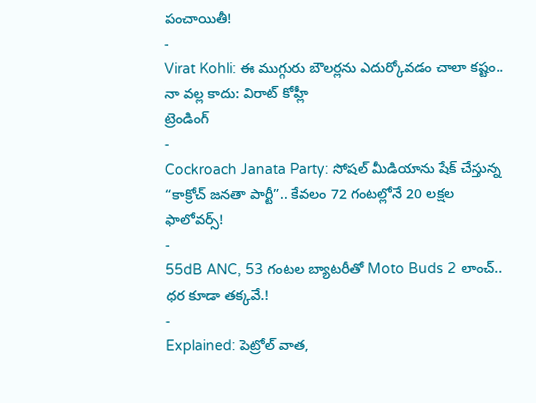పంచాయితీ!
-
Virat Kohli: ఈ ముగ్గురు బౌలర్లను ఎదుర్కోవడం చాలా కష్టం.. నా వల్ల కాదు: విరాట్ కోహ్లీ
ట్రెండింగ్
-
Cockroach Janata Party: సోషల్ మీడియాను షేక్ చేస్తున్న “కాక్రోచ్ జనతా పార్టీ”.. కేవలం 72 గంటల్లోనే 20 లక్షల ఫాలోవర్స్!
-
55dB ANC, 53 గంటల బ్యాటరీతో Moto Buds 2 లాంచ్.. ధర కూడా తక్కవే.!
-
Explained: పెట్రోల్ వాత,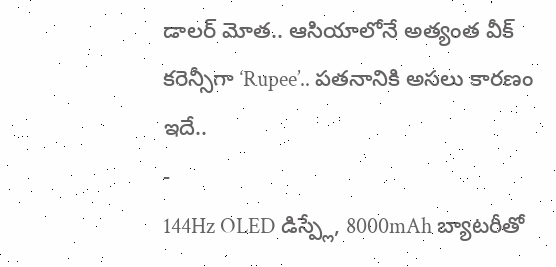డాలర్ మోత.. ఆసియాలోనే అత్యంత వీక్ కరెన్సీగా ‘Rupee’.. పతనానికి అసలు కారణం ఇదే..
-
144Hz OLED డిస్ప్లే, 8000mAh బ్యాటరీతో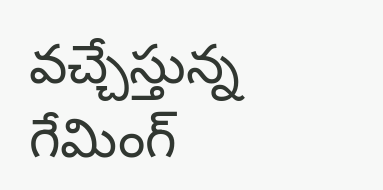వచ్చేస్తున్న గేమింగ్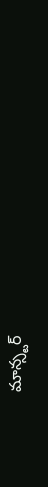మాన్స్టర్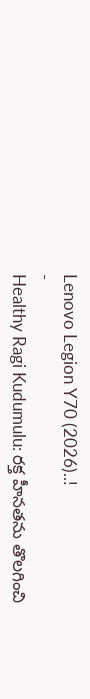Lenovo Legion Y70 (2026)..!
-
Healthy Ragi Kudumulu: రక్త హీనతను తొలగించి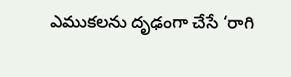ఎముకలను దృఢంగా చేసే ‘రాగి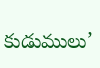కుడుములు’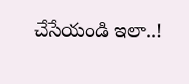చేసేయండి ఇలా..!